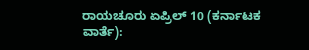ರಾಯಚೂರು ಏಪ್ರಿಲ್ 10 (ಕರ್ನಾಟಕ ವಾರ್ತೆ):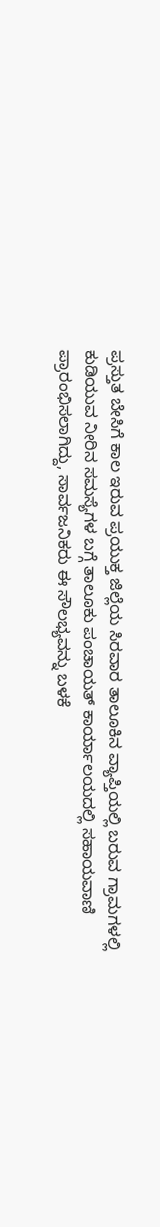ಪ್ರಸ್ತುತ ಬೇಸಿಗೆ ಕಾಲ ಇರುವ ಪ್ರಯುಕ್ತ ಜಿಲ್ಲೆಯ ಸಿರವಾರ ತಾಲೂಕಿನ ವ್ಯಾಪ್ತಿಯಲ್ಲಿ ಬರುವ ಗ್ರಾಮಗಳಲ್ಲಿ ಕುಡಿಯುವ ನೀರಿನ ಸಮಸ್ಯೆಗಳ ಬಗ್ಗೆ ತಾಲೂಕು ಪಂಚಾಯತ್ ಕಾರ್ಯಾಲಯದಲ್ಲಿ ಸಹಾಯವಾಣಿ ಪ್ರಾರಂಭಿಸಲಾಗಿದ್ದು, ಸಾರ್ವಜನಿಕರು ಈ ಸೌಲಭ್ಯವನ್ನು ಬಳಕೆ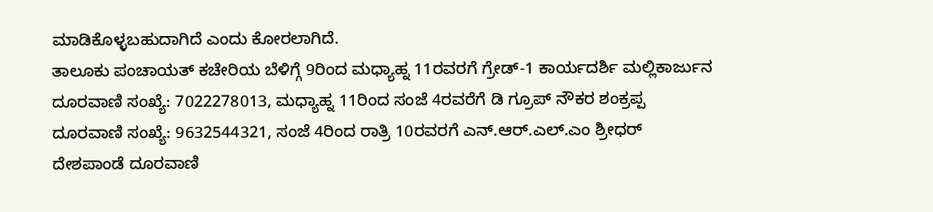ಮಾಡಿಕೊಳ್ಳಬಹುದಾಗಿದೆ ಎಂದು ಕೋರಲಾಗಿದೆ.
ತಾಲೂಕು ಪಂಚಾಯತ್ ಕಚೇರಿಯ ಬೆಳಿಗ್ಗೆ 9ರಿಂದ ಮಧ್ಯಾಹ್ನ 11ರವರಗೆ ಗ್ರೇಡ್-1 ಕಾರ್ಯದರ್ಶಿ ಮಲ್ಲಿಕಾರ್ಜುನ ದೂರವಾಣಿ ಸಂಖ್ಯೆ: 7022278013, ಮಧ್ಯಾಹ್ನ 11ರಿಂದ ಸಂಜೆ 4ರವರೆಗೆ ಡಿ ಗ್ರೂಪ್ ನೌಕರ ಶಂಕ್ರಪ್ಪ ದೂರವಾಣಿ ಸಂಖ್ಯೆ: 9632544321, ಸಂಜೆ 4ರಿಂದ ರಾತ್ರಿ 10ರವರಗೆ ಎನ್.ಆರ್.ಎಲ್.ಎಂ ಶ್ರೀಧರ್ ದೇಶಪಾಂಡೆ ದೂರವಾಣಿ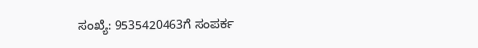ಸಂಖ್ಯೆ: 9535420463ಗೆ ಸಂಪರ್ಕ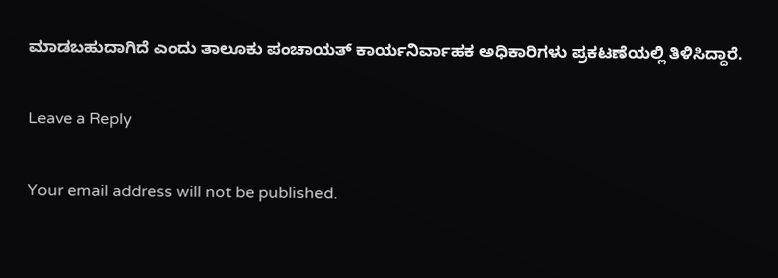ಮಾಡಬಹುದಾಗಿದೆ ಎಂದು ತಾಲೂಕು ಪಂಚಾಯತ್ ಕಾರ್ಯನಿರ್ವಾಹಕ ಅಧಿಕಾರಿಗಳು ಪ್ರಕಟಣೆಯಲ್ಲಿ ತಿಳಿಸಿದ್ದಾರೆ.

Leave a Reply

Your email address will not be published.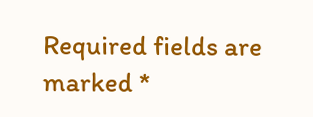Required fields are marked *